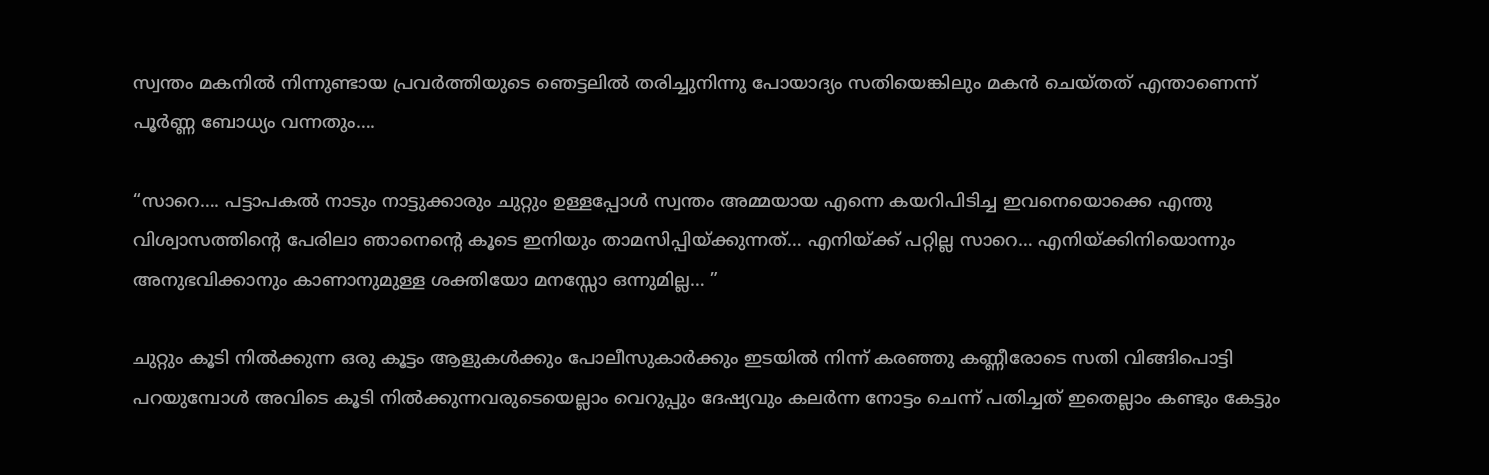സ്വന്തം മകനിൽ നിന്നുണ്ടായ പ്രവർത്തിയുടെ ഞെട്ടലിൽ തരിച്ചുനിന്നു പോയാദ്യം സതിയെങ്കിലും മകൻ ചെയ്തത് എന്താണെന്ന് പൂർണ്ണ ബോധ്യം വന്നതും….

“സാറെ…. പട്ടാപകൽ നാടും നാട്ടുക്കാരും ചുറ്റും ഉള്ളപ്പോൾ സ്വന്തം അമ്മയായ എന്നെ കയറിപിടിച്ച ഇവനെയൊക്കെ എന്തു വിശ്വാസത്തിന്റെ പേരിലാ ഞാനെന്റെ കൂടെ ഇനിയും താമസിപ്പിയ്ക്കുന്നത്… എനിയ്ക്ക് പറ്റില്ല സാറെ… എനിയ്ക്കിനിയൊന്നും അനുഭവിക്കാനും കാണാനുമുള്ള ശക്തിയോ മനസ്സോ ഒന്നുമില്ല… ”

ചുറ്റും കൂടി നിൽക്കുന്ന ഒരു കൂട്ടം ആളുകൾക്കും പോലീസുകാർക്കും ഇടയിൽ നിന്ന് കരഞ്ഞു കണ്ണീരോടെ സതി വിങ്ങിപൊട്ടി പറയുമ്പോൾ അവിടെ കൂടി നിൽക്കുന്നവരുടെയെല്ലാം വെറുപ്പും ദേഷ്യവും കലർന്ന നോട്ടം ചെന്ന് പതിച്ചത് ഇതെല്ലാം കണ്ടും കേട്ടും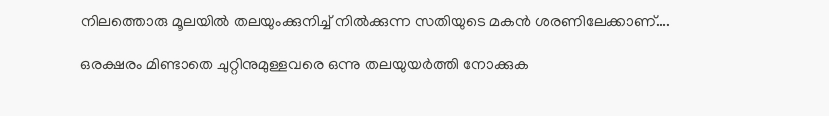നിലത്തൊരു മൂലയിൽ തലയുംക്കുനിച്ച് നിൽക്കുന്ന സതിയുടെ മകൻ ശരണിലേക്കാണ്….

ഒരക്ഷരം മിണ്ടാതെ ചുറ്റിനുമുള്ളവരെ ഒന്നു തലയുയർത്തി നോക്കുക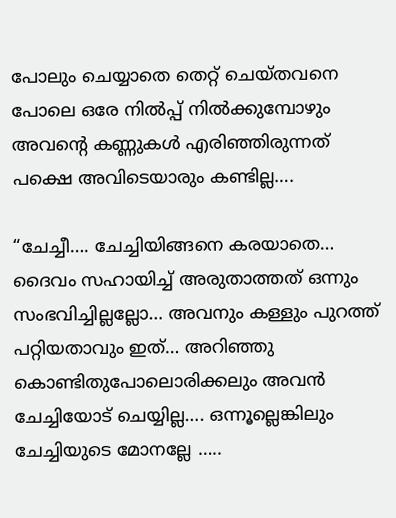പോലും ചെയ്യാതെ തെറ്റ് ചെയ്തവനെ പോലെ ഒരേ നിൽപ്പ് നിൽക്കുമ്പോഴും അവന്റെ കണ്ണുകൾ എരിഞ്ഞിരുന്നത് പക്ഷെ അവിടെയാരും കണ്ടില്ല….

“ചേച്ചീ…. ചേച്ചിയിങ്ങനെ കരയാതെ… ദൈവം സഹായിച്ച് അരുതാത്തത് ഒന്നും സംഭവിച്ചില്ലല്ലോ… അവനും കള്ളും പുറത്ത് പറ്റിയതാവും ഇത്… അറിഞ്ഞു കൊണ്ടിതുപോലൊരിക്കലും അവൻ ചേച്ചിയോട് ചെയ്യില്ല…. ഒന്നൂല്ലെങ്കിലും ചേച്ചിയുടെ മോനല്ലേ …..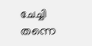ചേച്ചി തന്നെ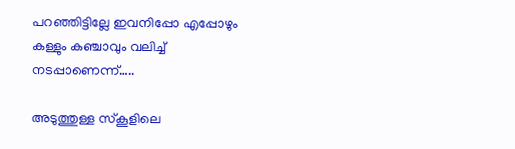പറഞ്ഞിട്ടില്ലേ ഇവനിപ്പോ എപ്പോഴും കള്ളും കഞ്ചാവും വലിച്ച് നടപ്പാണെന്ന്…..

അടുത്തുള്ള സ്കൂളിലെ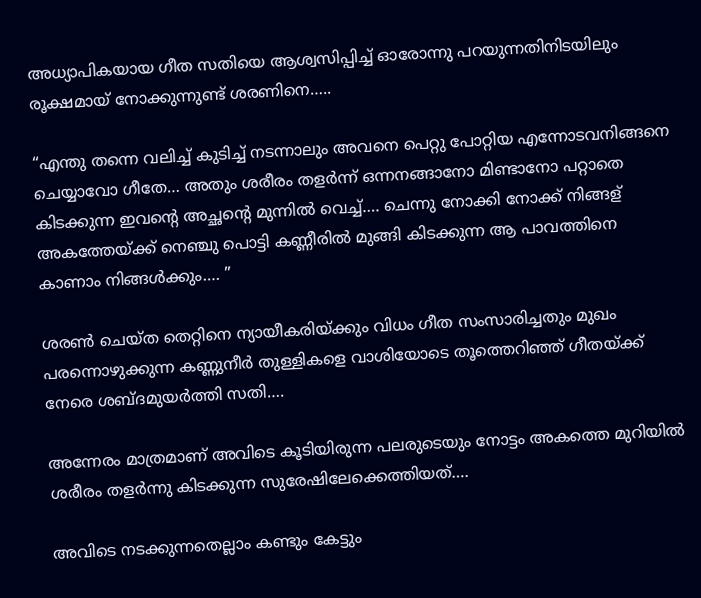അധ്യാപികയായ ഗീത സതിയെ ആശ്വസിപ്പിച്ച് ഓരോന്നു പറയുന്നതിനിടയിലും രൂക്ഷമായ് നോക്കുന്നുണ്ട് ശരണിനെ…..

“എന്തു തന്നെ വലിച്ച് കുടിച്ച് നടന്നാലും അവനെ പെറ്റു പോറ്റിയ എന്നോടവനിങ്ങനെ ചെയ്യാവോ ഗീതേ… അതും ശരീരം തളർന്ന് ഒന്നനങ്ങാനോ മിണ്ടാനോ പറ്റാതെ കിടക്കുന്ന ഇവന്റെ അച്ഛന്റെ മുന്നിൽ വെച്ച്…. ചെന്നു നോക്കി നോക്ക് നിങ്ങള് അകത്തേയ്ക്ക് നെഞ്ചു പൊട്ടി കണ്ണീരിൽ മുങ്ങി കിടക്കുന്ന ആ പാവത്തിനെ കാണാം നിങ്ങൾക്കും…. ”

ശരൺ ചെയ്ത തെറ്റിനെ ന്യായീകരിയ്ക്കും വിധം ഗീത സംസാരിച്ചതും മുഖം പരന്നൊഴുക്കുന്ന കണ്ണുനീർ തുള്ളികളെ വാശിയോടെ തൂത്തെറിഞ്ഞ് ഗീതയ്ക്ക് നേരെ ശബ്ദമുയർത്തി സതി….

അന്നേരം മാത്രമാണ് അവിടെ കൂടിയിരുന്ന പലരുടെയും നോട്ടം അകത്തെ മുറിയിൽ ശരീരം തളർന്നു കിടക്കുന്ന സുരേഷിലേക്കെത്തിയത്….

അവിടെ നടക്കുന്നതെല്ലാം കണ്ടും കേട്ടും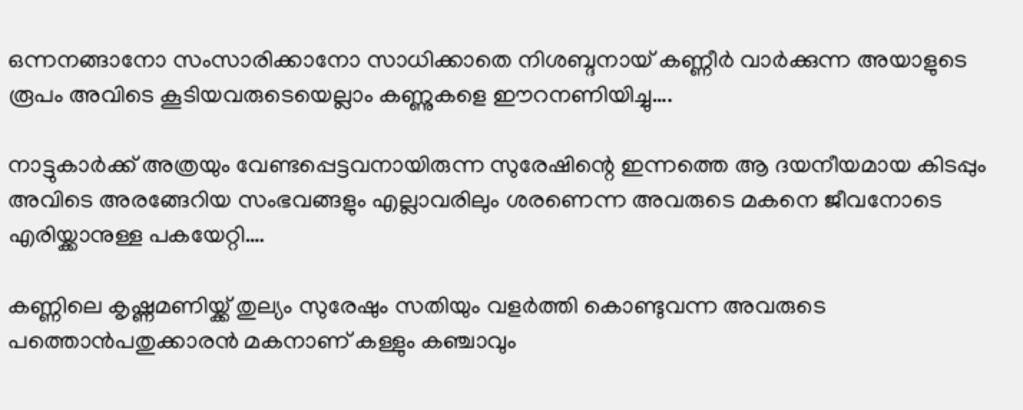ഒന്നനങ്ങാനോ സംസാരിക്കാനോ സാധിക്കാതെ നിശബ്ദനായ് കണ്ണീർ വാർക്കുന്ന അയാളുടെ രൂപം അവിടെ കൂടിയവരുടെയെല്ലാം കണ്ണുകളെ ഈറനണിയിച്ചു….

നാട്ടുകാർക്ക് അത്രയും വേണ്ടപ്പെട്ടവനായിരുന്ന സുരേഷിന്റെ ഇന്നത്തെ ആ ദയനീയമായ കിടപ്പും അവിടെ അരങ്ങേറിയ സംഭവങ്ങളും എല്ലാവരിലും ശരണെന്ന അവരുടെ മകനെ ജീവനോടെ എരിയ്ക്കാനുള്ള പകയേറ്റി….

കണ്ണിലെ കൃഷ്ണമണിയ്ക്ക് തുല്യം സുരേഷും സതിയും വളർത്തി കൊണ്ടുവന്ന അവരുടെ പത്തൊൻപതുക്കാരൻ മകനാണ് കള്ളും കഞ്ചാവും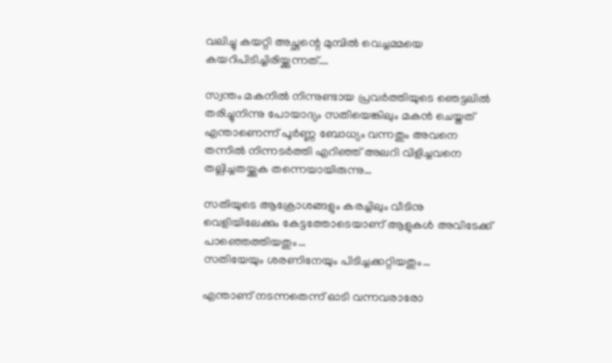വലിച്ചു കയറ്റി അച്ഛന്റെ മുമ്പിൽ വെച്ചമ്മയെ കയറിപിടിച്ചിരിയ്ക്കുന്നത്….

സ്വന്തം മകനിൽ നിന്നുണ്ടായ പ്രവർത്തിയുടെ ഞെട്ടലിൽ തരിച്ചുനിന്നു പോയാദ്യം സതിയെങ്കിലും മകൻ ചെയ്തത് എന്താണെന്ന് പൂർണ്ണ ബോധ്യം വന്നതും അവനെ തന്നിൽ നിന്നടർത്തി എറിഞ്ഞ് അലറി വിളിച്ചവനെ തല്ലിച്ചതയ്ക്കുക തന്നെയായിരുന്നു…

സതിയുടെ ആക്രോശങ്ങളും കരച്ചിലും വീടിനു വെളിയിലേക്കും കേട്ടത്തോടെയാണ് ആളുകൾ അവിടേക്ക് പാഞ്ഞെത്തിയതും…
സതിയേയും ശരണിനേയും പിടിച്ചക്കറ്റിയതും…

എന്താണ് നടന്നതെന്ന് ഓടി വന്നവരാരോ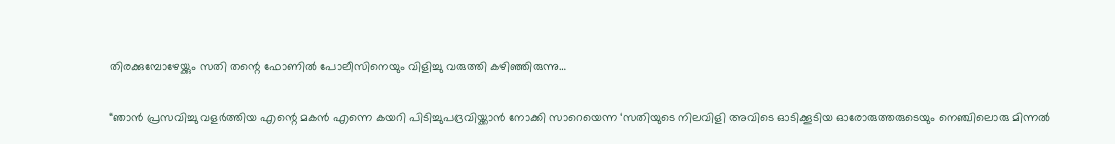തിരക്കുമ്പോഴേയ്ക്കും സതി തന്റെ ഫോണിൽ പോലീസിനെയും വിളിച്ചു വരുത്തി കഴിഞ്ഞിരുന്നു…

“ഞാൻ പ്രസവിച്ചു വളർത്തിയ എന്റെ മകൻ എന്നെ കയറി പിടിച്ചുപദ്രവിയ്ക്കാൻ നോക്കി സാറെയെന്ന ‘സതിയുടെ നിലവിളി അവിടെ ഓടിക്കൂടിയ ഓരോരുത്തരുടെയും നെഞ്ചിലൊരു മിന്നൽ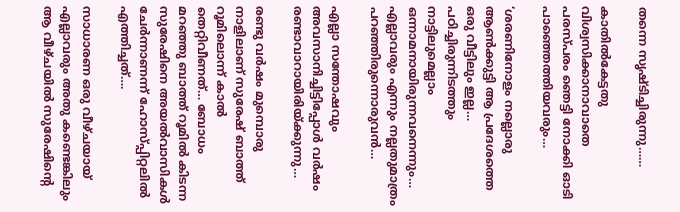തന്നെ സൃഷ്ടിച്ചിരുന്നു……

കാതിൽകേട്ടതു വിശ്വസിക്കാനാവാതെ പരസ്പരം ഞെട്ടി നോക്കി ഓടി പാഞ്ഞെത്തിയവരും…

‘ശരണിനോളം നല്ലൊരു ആൺക്കുട്ടി ആ പ്രദേശത്തെ ഒരു വീട്ടിലും ഇല്ല… പഠിച്ചിരുന്നിടത്തും നാട്ടിലുമെല്ലാം ഒന്നാമനായിരുന്നവനെന്നും… എല്ലാവരും എന്നും നല്ലതുമാത്രം പറഞ്ഞിരുന്നൊരുവൻ…

എല്ലാ സന്തോഷവും അവസാനിച്ചിട്ടിപ്പോൾ വർഷം രണ്ടാവാറായിരിയ്ക്കുന്നു…

രണ്ടു വർഷം മുമ്പൊരു നാളിലാണ് സുരേഷ് ബാത്ത് റൂമിലൊന്ന് കാൽ തെറ്റിവീണത്… ബോധം മറഞ്ഞു ബാത്ത് റൂമിൽ കിടന്ന സുരേഷിനെ അയൽവാസികൾ ചേർന്നാണന്ന് ഹോസ്പ്പിറ്റലിൽ എത്തിച്ചത്….

സാധാരണ ഒരു വീഴ്ചയായ് എല്ലാവരും അതു കണ്ടെങ്കിലും ആ വീഴ്ചയിൽ സുരേഷിന്റെ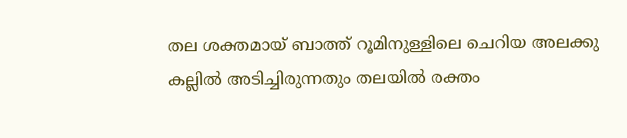തല ശക്തമായ് ബാത്ത് റൂമിനുള്ളിലെ ചെറിയ അലക്കു കല്ലിൽ അടിച്ചിരുന്നതും തലയിൽ രക്തം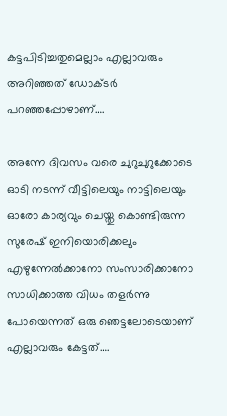കട്ടപിടിച്ചതുമെല്ലാം എല്ലാവരും അറിഞ്ഞത് ഡോക്ടർ പറഞ്ഞപ്പോഴാണ്….

അന്നേ ദിവസം വരെ ചുറുചുറുക്കോടെ ഓടി നടന്ന് വീട്ടിലെയും നാട്ടിലെയും ഓരോ കാര്യവും ചെയ്തു കൊണ്ടിരുന്ന സുരേഷ് ഇനിയൊരിക്കലും എഴുന്നേൽക്കാനോ സംസാരിക്കാനോ സാധിക്കാത്ത വിധം തളർന്നു പോയെന്നത് ഒരു ഞെട്ടലോടെയാണ് എല്ലാവരും കേട്ടത്….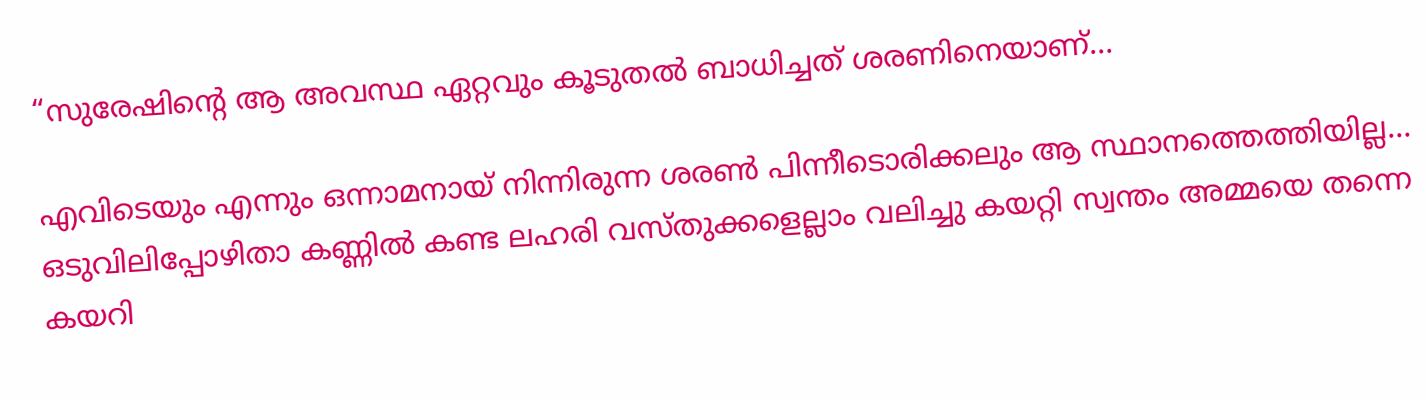“സുരേഷിന്റെ ആ അവസ്ഥ ഏറ്റവും കൂടുതൽ ബാധിച്ചത് ശരണിനെയാണ്…

എവിടെയും എന്നും ഒന്നാമനായ് നിന്നിരുന്ന ശരൺ പിന്നീടൊരിക്കലും ആ സ്ഥാനത്തെത്തിയില്ല… ഒടുവിലിപ്പോഴിതാ കണ്ണിൽ കണ്ട ലഹരി വസ്തുക്കളെല്ലാം വലിച്ചു കയറ്റി സ്വന്തം അമ്മയെ തന്നെ കയറി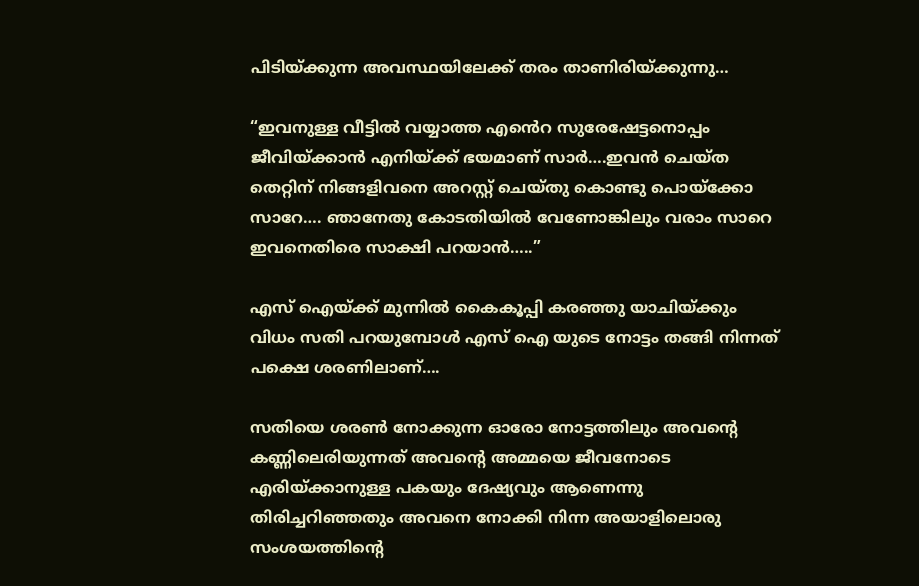പിടിയ്ക്കുന്ന അവസ്ഥയിലേക്ക് തരം താണിരിയ്ക്കുന്നു…

“ഇവനുള്ള വീട്ടിൽ വയ്യാത്ത എൻെറ സുരേഷേട്ടനൊപ്പം ജീവിയ്ക്കാൻ എനിയ്ക്ക് ഭയമാണ് സാർ….ഇവൻ ചെയ്ത തെറ്റിന് നിങ്ങളിവനെ അറസ്റ്റ് ചെയ്തു കൊണ്ടു പൊയ്ക്കോ സാറേ…. ഞാനേതു കോടതിയിൽ വേണോങ്കിലും വരാം സാറെ ഇവനെതിരെ സാക്ഷി പറയാൻ…..”

എസ് ഐയ്ക്ക് മുന്നിൽ കൈകൂപ്പി കരഞ്ഞു യാചിയ്ക്കും വിധം സതി പറയുമ്പോൾ എസ് ഐ യുടെ നോട്ടം തങ്ങി നിന്നത് പക്ഷെ ശരണിലാണ്….

സതിയെ ശരൺ നോക്കുന്ന ഓരോ നോട്ടത്തിലും അവന്റെ കണ്ണിലെരിയുന്നത് അവന്റെ അമ്മയെ ജീവനോടെ എരിയ്ക്കാനുള്ള പകയും ദേഷ്യവും ആണെന്നു തിരിച്ചറിഞ്ഞതും അവനെ നോക്കി നിന്ന അയാളിലൊരു സംശയത്തിന്റെ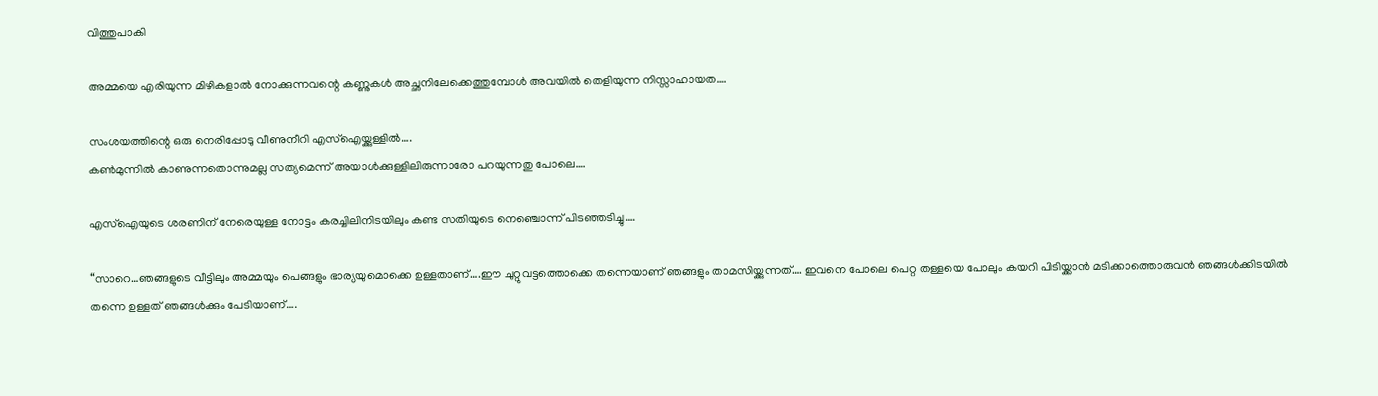വിത്തുപാകി

അമ്മയെ എരിയുന്ന മിഴികളാൽ നോക്കുന്നവന്റെ കണ്ണുകൾ അച്ഛനിലേക്കെത്തുമ്പോൾ അവയിൽ തെളിയുന്ന നിസ്സാഹായത….

സംശയത്തിന്റെ ഒരു നെരിപ്പോടു വീണുനീറി എസ്ഐയ്ക്കുള്ളിൽ….
കൺമുന്നിൽ കാണുന്നതൊന്നുമല്ല സത്യമെന്ന് അയാൾക്കുള്ളിലിരുന്നാരോ പറയുന്നതു പോലെ….

എസ്ഐയുടെ ശരണിന് നേരെയുള്ള നോട്ടം കരച്ചിലിനിടയിലും കണ്ട സതിയുടെ നെഞ്ചൊന്ന് പിടഞ്ഞടിച്ചു….

“സാറെ…ഞങ്ങളുടെ വീട്ടിലും അമ്മയും പെങ്ങളും ഭാര്യയുമൊക്കെ ഉള്ളതാണ്….ഈ ചുറ്റുവട്ടത്തൊക്കെ തന്നെയാണ് ഞങ്ങളും താമസിയ്ക്കുന്നത്…. ഇവനെ പോലെ പെറ്റ തള്ളയെ പോലും കയറി പിടിയ്ക്കാൻ മടിക്കാത്തൊരുവൻ ഞങ്ങൾക്കിടയിൽ തന്നെ ഉള്ളത് ഞങ്ങൾക്കും പേടിയാണ്….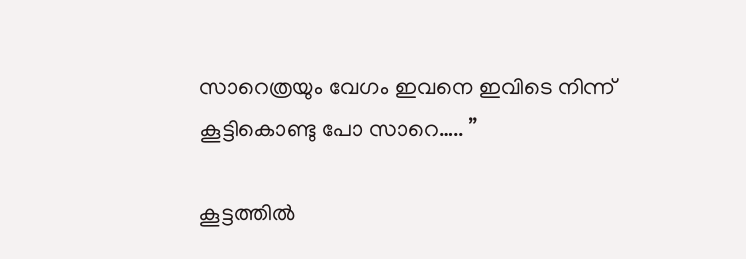സാറെത്രയും വേഗം ഇവനെ ഇവിടെ നിന്ന് കൂട്ടികൊണ്ടു പോ സാറെ….. ”

കൂട്ടത്തിൽ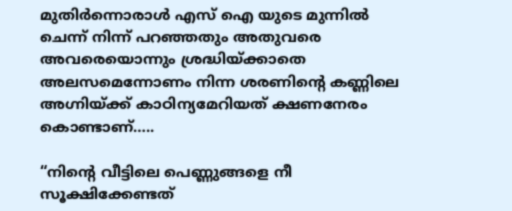മുതിർന്നൊരാൾ എസ് ഐ യുടെ മുന്നിൽ ചെന്ന് നിന്ന് പറഞ്ഞതും അതുവരെ അവരെയൊന്നും ശ്രദ്ധിയ്ക്കാതെ അലസമെന്നോണം നിന്ന ശരണിന്റെ കണ്ണിലെ അഗ്നിയ്ക്ക് കാഠിന്യമേറിയത് ക്ഷണനേരം കൊണ്ടാണ്…..

“നിന്റെ വീട്ടിലെ പെണ്ണുങ്ങളെ നീ സൂക്ഷിക്കേണ്ടത്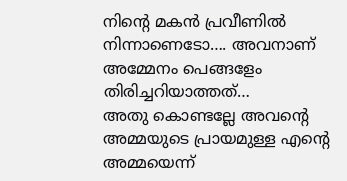നിന്റെ മകൻ പ്രവീണിൽ നിന്നാണെടോ…. അവനാണ് അമ്മേനം പെങ്ങളേം തിരിച്ചറിയാത്തത്…
അതു കൊണ്ടല്ലേ അവന്റെ അമ്മയുടെ പ്രായമുള്ള എന്റെ അമ്മയെന്ന്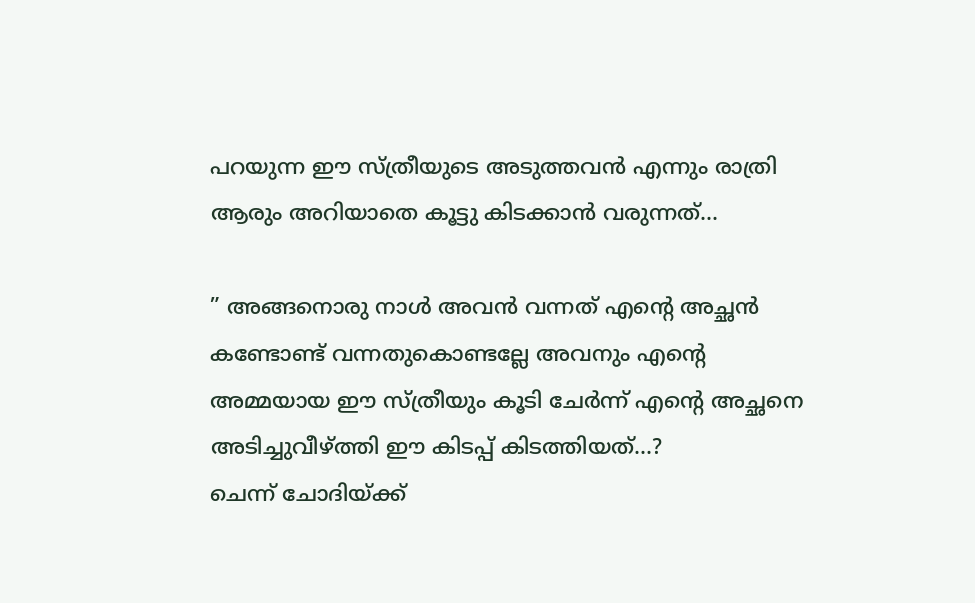പറയുന്ന ഈ സ്ത്രീയുടെ അടുത്തവൻ എന്നും രാത്രി ആരും അറിയാതെ കൂട്ടു കിടക്കാൻ വരുന്നത്…

” അങ്ങനൊരു നാൾ അവൻ വന്നത് എന്റെ അച്ഛൻ കണ്ടോണ്ട് വന്നതുകൊണ്ടല്ലേ അവനും എന്റെ അമ്മയായ ഈ സ്ത്രീയും കൂടി ചേർന്ന് എന്റെ അച്ഛനെ അടിച്ചുവീഴ്ത്തി ഈ കിടപ്പ് കിടത്തിയത്…?
ചെന്ന് ചോദിയ്ക്ക്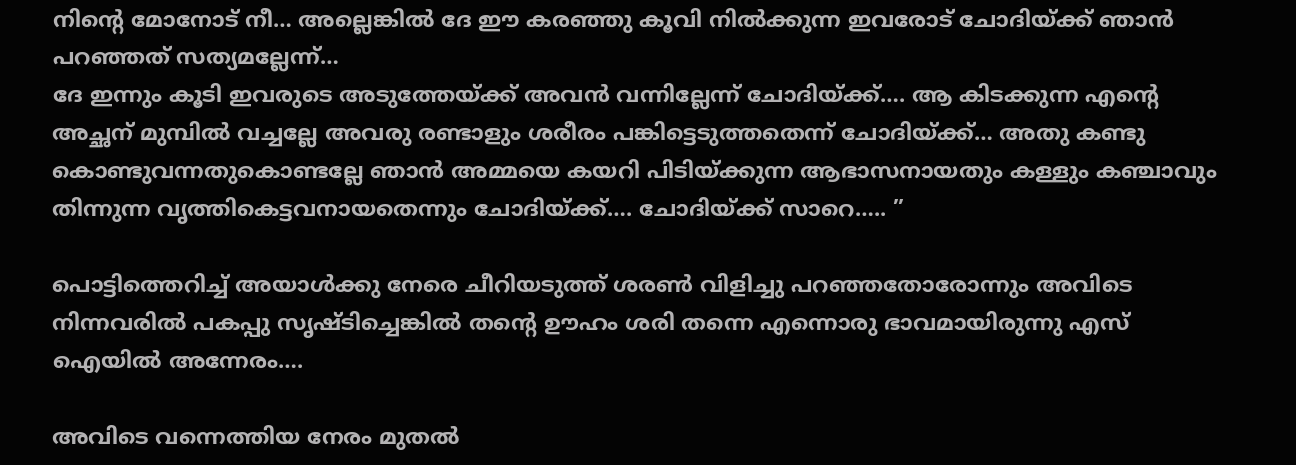നിന്റെ മോനോട് നീ… അല്ലെങ്കിൽ ദേ ഈ കരഞ്ഞു കൂവി നിൽക്കുന്ന ഇവരോട് ചോദിയ്ക്ക് ഞാൻ പറഞ്ഞത് സത്യമല്ലേന്ന്…
ദേ ഇന്നും കൂടി ഇവരുടെ അടുത്തേയ്ക്ക് അവൻ വന്നില്ലേന്ന് ചോദിയ്ക്ക്…. ആ കിടക്കുന്ന എന്റെ അച്ഛന് മുമ്പിൽ വച്ചല്ലേ അവരു രണ്ടാളും ശരീരം പങ്കിട്ടെടുത്തതെന്ന് ചോദിയ്ക്ക്… അതു കണ്ടു കൊണ്ടുവന്നതുകൊണ്ടല്ലേ ഞാൻ അമ്മയെ കയറി പിടിയ്ക്കുന്ന ആഭാസനായതും കള്ളും കഞ്ചാവും തിന്നുന്ന വൃത്തികെട്ടവനായതെന്നും ചോദിയ്ക്ക്…. ചോദിയ്ക്ക് സാറെ….. ”

പൊട്ടിത്തെറിച്ച് അയാൾക്കു നേരെ ചീറിയടുത്ത് ശരൺ വിളിച്ചു പറഞ്ഞതോരോന്നും അവിടെ നിന്നവരിൽ പകപ്പു സൃഷ്ടിച്ചെങ്കിൽ തന്റെ ഊഹം ശരി തന്നെ എന്നൊരു ഭാവമായിരുന്നു എസ് ഐയിൽ അന്നേരം….

അവിടെ വന്നെത്തിയ നേരം മുതൽ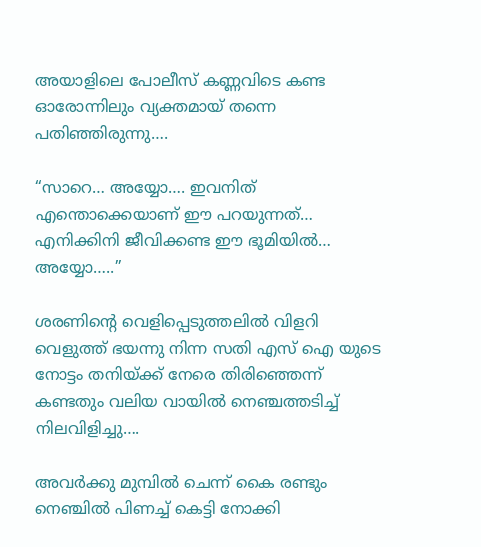അയാളിലെ പോലീസ് കണ്ണവിടെ കണ്ട ഓരോന്നിലും വ്യക്തമായ് തന്നെ പതിഞ്ഞിരുന്നു….

“സാറെ… അയ്യോ…. ഇവനിത് എന്തൊക്കെയാണ് ഈ പറയുന്നത്… എനിക്കിനി ജീവിക്കണ്ട ഈ ഭൂമിയിൽ… അയ്യോ…..”

ശരണിന്റെ വെളിപ്പെടുത്തലിൽ വിളറി വെളുത്ത് ഭയന്നു നിന്ന സതി എസ് ഐ യുടെ നോട്ടം തനിയ്ക്ക് നേരെ തിരിഞ്ഞെന്ന് കണ്ടതും വലിയ വായിൽ നെഞ്ചത്തടിച്ച് നിലവിളിച്ചു….

അവർക്കു മുമ്പിൽ ചെന്ന് കൈ രണ്ടും നെഞ്ചിൽ പിണച്ച് കെട്ടി നോക്കി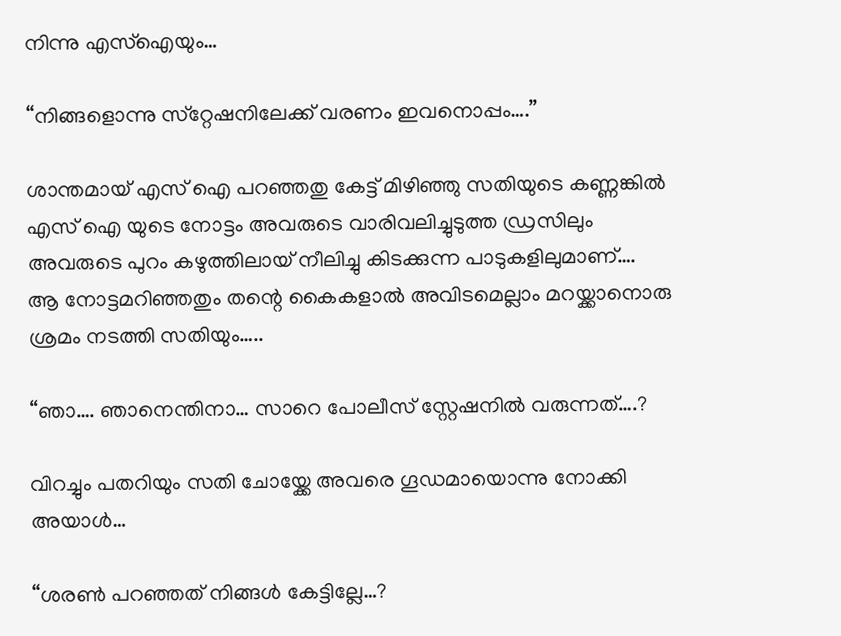നിന്നു എസ്ഐയും…

“നിങ്ങളൊന്നു സ്‌റ്റേഷനിലേക്ക് വരണം ഇവനൊപ്പം….”

ശാന്തമായ് എസ് ഐ പറഞ്ഞതു കേട്ട് മിഴിഞ്ഞു സതിയുടെ കണ്ണങ്കിൽ എസ് ഐ യുടെ നോട്ടം അവരുടെ വാരിവലിച്ചുടുത്ത ഡ്രസിലും അവരുടെ പുറം കഴുത്തിലായ് നീലിച്ചു കിടക്കുന്ന പാടുകളിലുമാണ്….
ആ നോട്ടമറിഞ്ഞതും തന്റെ കൈകളാൽ അവിടമെല്ലാം മറയ്ക്കാനൊരു ശ്രമം നടത്തി സതിയും…..

“ഞാ…. ഞാനെന്തിനാ… സാറെ പോലീസ് സ്റ്റേഷനിൽ വരുന്നത്….?

വിറച്ചും പതറിയും സതി ചോയ്ക്കേ അവരെ ഗൂഡമായൊന്നു നോക്കി അയാൾ…

“ശരൺ പറഞ്ഞത് നിങ്ങൾ കേട്ടില്ലേ…?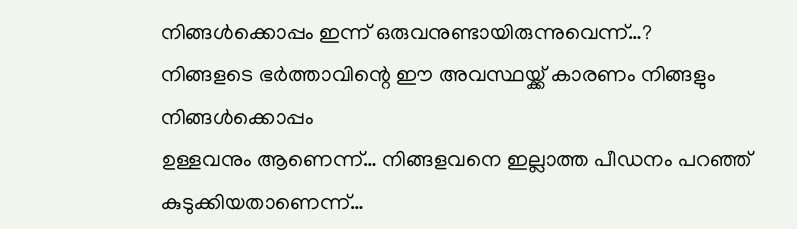നിങ്ങൾക്കൊപ്പം ഇന്ന് ഒരുവനുണ്ടായിരുന്നുവെന്ന്…?
നിങ്ങളടെ ഭർത്താവിന്റെ ഈ അവസ്ഥയ്ക്ക് കാരണം നിങ്ങളും നിങ്ങൾക്കൊപ്പം
ഉള്ളവനും ആണെന്ന്… നിങ്ങളവനെ ഇല്ലാത്ത പീഡനം പറഞ്ഞ് കുടുക്കിയതാണെന്ന്…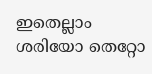ഇതെല്ലാം ശരിയോ തെറ്റോ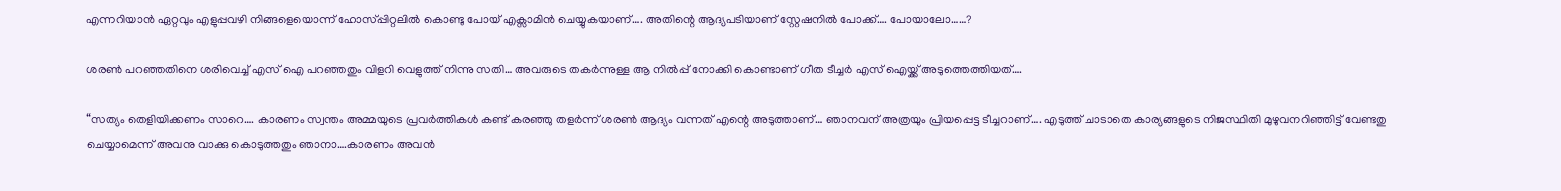എന്നറിയാൻ ഏറ്റവും എളുപ്പവഴി നിങ്ങളെയൊന്ന് ഹോസ്പ്പിറ്റലിൽ കൊണ്ടു പോയ് എക്സാമിൻ ചെയ്യുകയാണ്…. അതിന്റെ ആദ്യപടിയാണ് സ്റ്റേഷനിൽ പോക്ക്…. പോയാലോ……?

ശരൺ പറഞ്ഞതിനെ ശരിവെച്ച് എസ് ഐ പറഞ്ഞതും വിളറി വെളുത്ത് നിന്നു സതി… അവരുടെ തകർന്നുള്ള ആ നിൽപ്പ് നോക്കി കൊണ്ടാണ് ഗീത ടീച്ചർ എസ് ഐയ്ക്ക് അടുത്തെത്തിയത്….

“സത്യം തെളിയിക്കണം സാറെ…. കാരണം സ്വന്തം അമ്മയുടെ പ്രവർത്തികൾ കണ്ട് കരഞ്ഞു തളർന്ന് ശരൺ ആദ്യം വന്നത് എന്റെ അടുത്താണ്… ഞാനവന് അത്രയും പ്രിയപ്പെട്ട ടീച്ചറാണ്…. എടുത്ത് ചാടാതെ കാര്യങ്ങളുടെ നിജസ്ഥിതി മുഴുവനറിഞ്ഞിട്ട് വേണ്ടതു ചെയ്യാമെന്ന് അവനു വാക്കു കൊടുത്തതും ഞാനാ….കാരണം അവൻ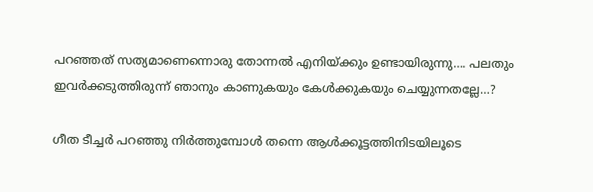പറഞ്ഞത് സത്യമാണെന്നൊരു തോന്നൽ എനിയ്ക്കും ഉണ്ടായിരുന്നു…. പലതും ഇവർക്കടുത്തിരുന്ന് ഞാനും കാണുകയും കേൾക്കുകയും ചെയ്യുന്നതല്ലേ…?

ഗീത ടീച്ചർ പറഞ്ഞു നിർത്തുമ്പോൾ തന്നെ ആൾക്കൂട്ടത്തിനിടയിലൂടെ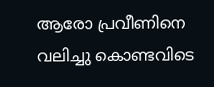ആരോ പ്രവീണിനെ വലിച്ചു കൊണ്ടവിടെ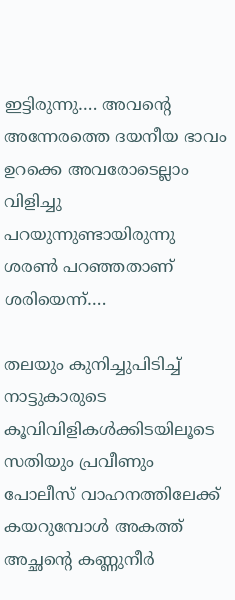ഇട്ടിരുന്നു…. അവന്റെ അന്നേരത്തെ ദയനീയ ഭാവം ഉറക്കെ അവരോടെല്ലാം വിളിച്ചു പറയുന്നുണ്ടായിരുന്നു ശരൺ പറഞ്ഞതാണ് ശരിയെന്ന്….

തലയും കുനിച്ചുപിടിച്ച് നാട്ടുകാരുടെ കൂവിവിളികൾക്കിടയിലൂടെ സതിയും പ്രവീണും പോലീസ് വാഹനത്തിലേക്ക് കയറുമ്പോൾ അകത്ത് അച്ഛന്റെ കണ്ണുനീർ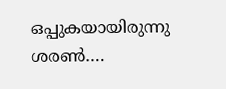ഒപ്പുകയായിരുന്നു ശരൺ….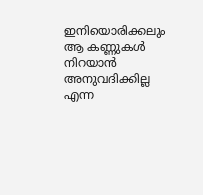ഇനിയൊരിക്കലും ആ കണ്ണുകൾ നിറയാൻ അനുവദിക്കില്ല എന്ന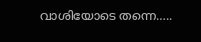വാശിയോടെ തന്നെ…..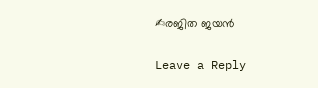✍രജിത ജയൻ

Leave a Reply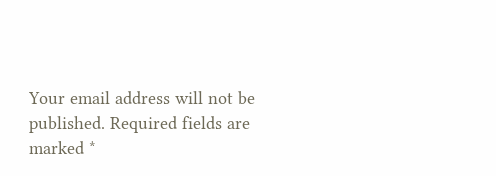Your email address will not be published. Required fields are marked *